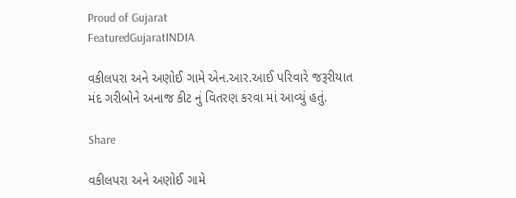Proud of Gujarat
FeaturedGujaratINDIA

વકીલપરા અને અણોઈ ગામે એન.આર.આઈ પરિવારે જરૂરીયાત મંદ ગરીબોને અનાજ કીટ નું વિતરણ કરવા માં આવ્યું હતું.

Share

વકીલપરા અને અણોઈ ગામે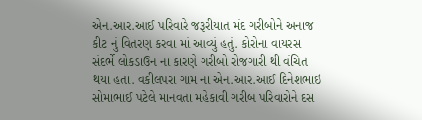એન.આર.આઈ પરિવારે જરૂરીયાત મંદ ગરીબોને અનાજ કીટ નું વિતરણ કરવા માં આવ્યું હતું. કોરોના વાયરસ સંદર્ભે લોકડાઉન ના કારણે ગરીબો રોજગારી થી વંચિત થયા હતા. વકીલપરા ગામ ના એન.આર.આઈ દિનેશભાઇ સોમાભાઈ પટેલે માનવતા મહેકાવી ગરીબ પરિવારોને દસ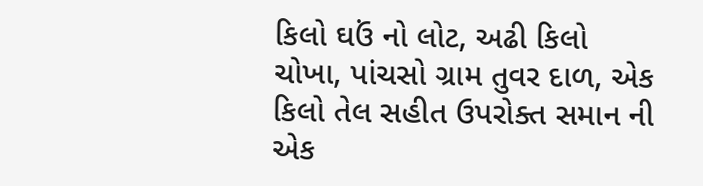કિલો ઘઉં નો લોટ, અઢી કિલો ચોખા, પાંચસો ગ્રામ તુવર દાળ, એક કિલો તેલ સહીત ઉપરોક્ત સમાન ની એક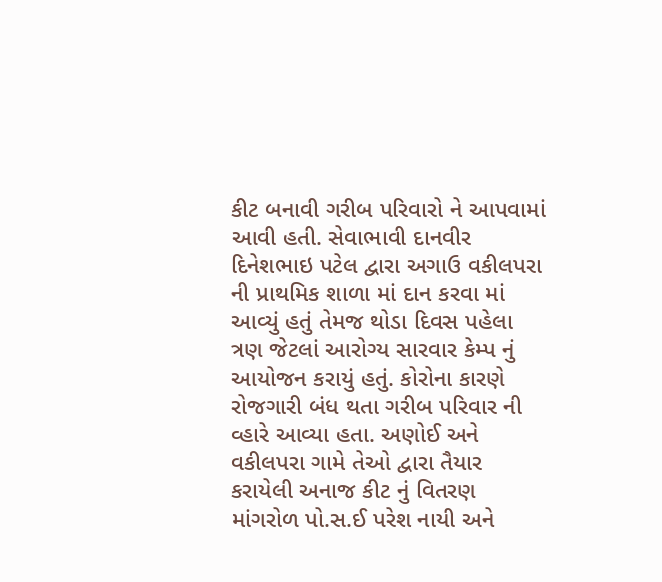કીટ બનાવી ગરીબ પરિવારો ને આપવામાં આવી હતી. સેવાભાવી દાનવીર દિનેશભાઇ પટેલ દ્વારા અગાઉ વકીલપરા ની પ્રાથમિક શાળા માં દાન કરવા માં આવ્યું હતું તેમજ થોડા દિવસ પહેલા ત્રણ જેટલાં આરોગ્ય સારવાર કેમ્પ નું આયોજન કરાયું હતું. કોરોના કારણે રોજગારી બંધ થતા ગરીબ પરિવાર ની વ્હારે આવ્યા હતા. અણોઈ અને વકીલપરા ગામે તેઓ દ્વારા તૈયાર કરાયેલી અનાજ કીટ નું વિતરણ માંગરોળ પો.સ.ઈ પરેશ નાયી અને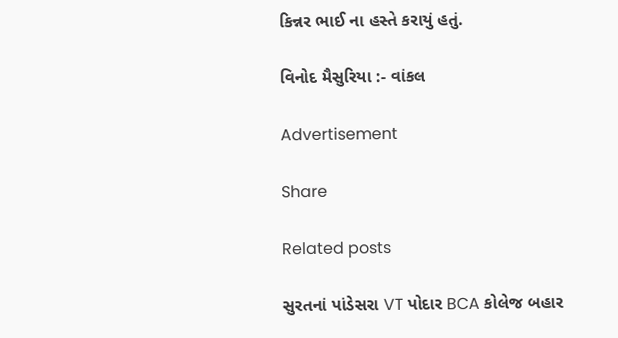કિન્નર ભાઈ ના હસ્તે કરાયું હતું.

વિનોદ મૈસુરિયા :- વાંકલ

Advertisement

Share

Related posts

સુરતનાં પાંડેસરા VT પોદાર BCA કોલેજ બહાર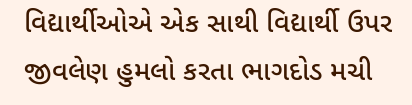વિદ્યાર્થીઓએ એક સાથી વિદ્યાર્થી ઉપર જીવલેણ હુમલો કરતા ભાગદોડ મચી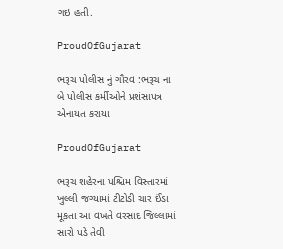ગઇ હતી.

ProudOfGujarat

ભરૂચ પોલીસ નું ગૌરવ :ભરૂચ ના બે પોલીસ કર્મીઓને પ્રશંસાપત્ર એનાયત કરાયા

ProudOfGujarat

ભરૂચ શહેરના પશ્ચિમ વિસ્તારમાં ખુલ્લી જગ્યામાં ટીટોડી ચાર ઈંડા મૂકતા આ વખતે વરસાદ જિલ્લામાં સારો પડે તેવી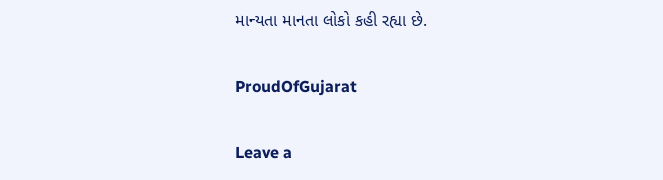માન્યતા માનતા લોકો કહી રહ્યા છે.

ProudOfGujarat

Leave a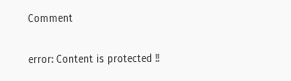Comment

error: Content is protected !!